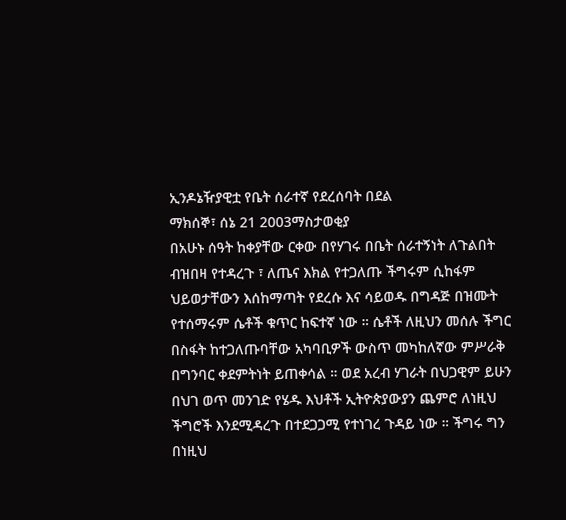ኢንዶኔዥያዊቷ የቤት ሰራተኛ የደረሰባት በደል
ማክሰኞ፣ ሰኔ 21 2003ማስታወቂያ
በአሁኑ ሰዓት ከቀያቸው ርቀው በየሃገሩ በቤት ሰራተኝነት ለጉልበት ብዝበዛ የተዳረጉ ፣ ለጤና እክል የተጋለጡ ችግሩም ሲከፋም ህይወታቸውን እሰከማጣት የደረሱ እና ሳይወዱ በግዳጅ በዝሙት የተሰማሩም ሴቶች ቁጥር ከፍተኛ ነው ። ሴቶች ለዚህን መሰሉ ችግር በስፋት ከተጋለጡባቸው አካባቢዎች ውስጥ መካከለኛው ምሥራቅ በግንባር ቀደምትነት ይጠቀሳል ። ወደ አረብ ሃገራት በህጋዊም ይሁን በህገ ወጥ መንገድ የሄዱ እህቶች ኢትዮጵያውያን ጨምሮ ለነዚህ ችግሮች እንደሚዳረጉ በተደጋጋሚ የተነገረ ጉዳይ ነው ። ችግሩ ግን በነዚህ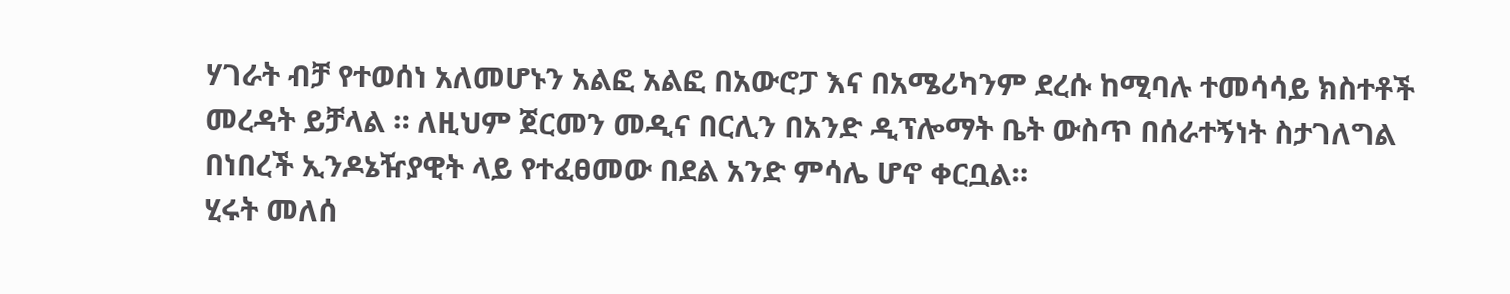ሃገራት ብቻ የተወሰነ አለመሆኑን አልፎ አልፎ በአውሮፓ እና በአሜሪካንም ደረሱ ከሚባሉ ተመሳሳይ ክስተቶች መረዳት ይቻላል ። ለዚህም ጀርመን መዲና በርሊን በአንድ ዲፕሎማት ቤት ውስጥ በሰራተኝነት ስታገለግል በነበረች ኢንዶኔዥያዊት ላይ የተፈፀመው በደል አንድ ምሳሌ ሆኖ ቀርቧል።
ሂሩት መለሰ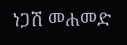ነጋሽ መሐመድ